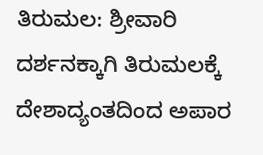ತಿರುಮಲ: ಶ್ರೀವಾರಿ ದರ್ಶನಕ್ಕಾಗಿ ತಿರುಮಲಕ್ಕೆ ದೇಶಾದ್ಯಂತದಿಂದ ಅಪಾರ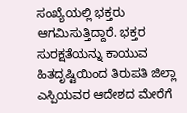ಸಂಖ್ಯೆಯಲ್ಲಿ ಭಕ್ತರು ಆಗಮಿಸುತ್ತಿದ್ದಾರೆ. ಭಕ್ತರ ಸುರಕ್ಷತೆಯನ್ನು ಕಾಯುವ ಹಿತದೃಷ್ಟಿಯಿಂದ ತಿರುಪತಿ ಜಿಲ್ಲಾ ಎಸ್ಪಿಯವರ ಆದೇಶದ ಮೇರೆಗೆ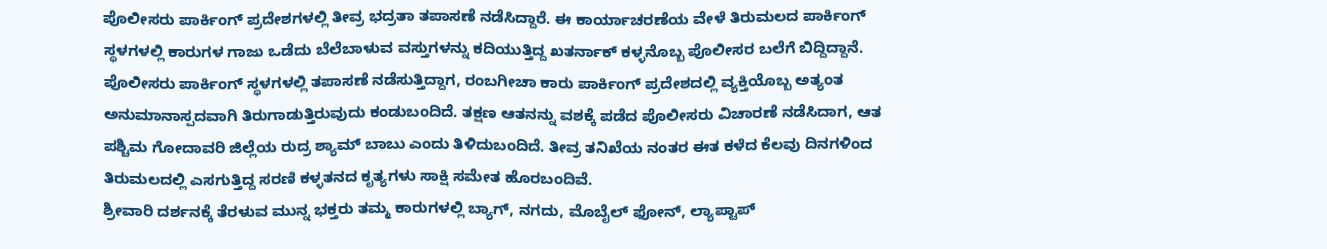ಪೊಲೀಸರು ಪಾರ್ಕಿಂಗ್ ಪ್ರದೇಶಗಳಲ್ಲಿ ತೀವ್ರ ಭದ್ರತಾ ತಪಾಸಣೆ ನಡೆಸಿದ್ದಾರೆ. ಈ ಕಾರ್ಯಾಚರಣೆಯ ವೇಳೆ ತಿರುಮಲದ ಪಾರ್ಕಿಂಗ್ ಸ್ಥಳಗಳಲ್ಲಿ ಕಾರುಗಳ ಗಾಜು ಒಡೆದು ಬೆಲೆಬಾಳುವ ವಸ್ತುಗಳನ್ನು ಕದಿಯುತ್ತಿದ್ದ ಖತರ್ನಾಕ್ ಕಳ್ಳನೊಬ್ಬ ಪೊಲೀಸರ ಬಲೆಗೆ ಬಿದ್ದಿದ್ದಾನೆ.
ಪೊಲೀಸರು ಪಾರ್ಕಿಂಗ್ ಸ್ಥಳಗಳಲ್ಲಿ ತಪಾಸಣೆ ನಡೆಸುತ್ತಿದ್ದಾಗ, ರಂಬಗೀಚಾ ಕಾರು ಪಾರ್ಕಿಂಗ್ ಪ್ರದೇಶದಲ್ಲಿ ವ್ಯಕ್ತಿಯೊಬ್ಬ ಅತ್ಯಂತ ಅನುಮಾನಾಸ್ಪದವಾಗಿ ತಿರುಗಾಡುತ್ತಿರುವುದು ಕಂಡುಬಂದಿದೆ. ತಕ್ಷಣ ಆತನನ್ನು ವಶಕ್ಕೆ ಪಡೆದ ಪೊಲೀಸರು ವಿಚಾರಣೆ ನಡೆಸಿದಾಗ, ಆತ ಪಶ್ಚಿಮ ಗೋದಾವರಿ ಜಿಲ್ಲೆಯ ರುದ್ರ ಶ್ಯಾಮ್ ಬಾಬು ಎಂದು ತಿಳಿದುಬಂದಿದೆ. ತೀವ್ರ ತನಿಖೆಯ ನಂತರ ಈತ ಕಳೆದ ಕೆಲವು ದಿನಗಳಿಂದ ತಿರುಮಲದಲ್ಲಿ ಎಸಗುತ್ತಿದ್ದ ಸರಣಿ ಕಳ್ಳತನದ ಕೃತ್ಯಗಳು ಸಾಕ್ಷಿ ಸಮೇತ ಹೊರಬಂದಿವೆ.
ಶ್ರೀವಾರಿ ದರ್ಶನಕ್ಕೆ ತೆರಳುವ ಮುನ್ನ ಭಕ್ತರು ತಮ್ಮ ಕಾರುಗಳಲ್ಲಿ ಬ್ಯಾಗ್, ನಗದು, ಮೊಬೈಲ್ ಫೋನ್, ಲ್ಯಾಪ್ಟಾಪ್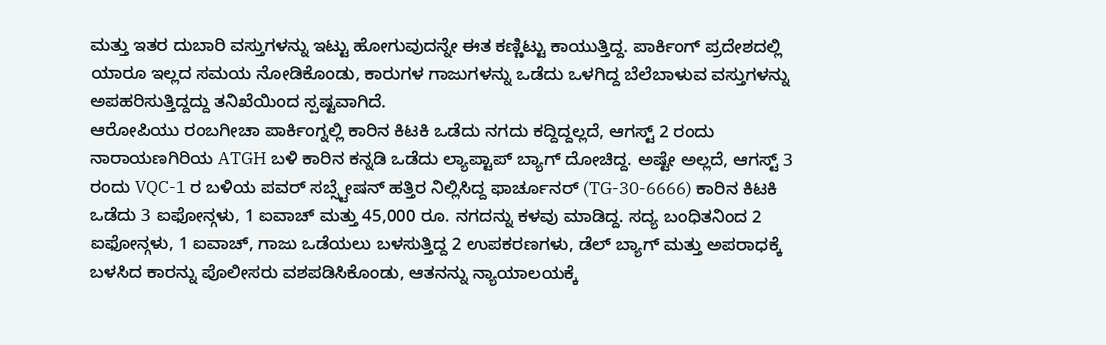ಮತ್ತು ಇತರ ದುಬಾರಿ ವಸ್ತುಗಳನ್ನು ಇಟ್ಟು ಹೋಗುವುದನ್ನೇ ಈತ ಕಣ್ಣಿಟ್ಟು ಕಾಯುತ್ತಿದ್ದ. ಪಾರ್ಕಿಂಗ್ ಪ್ರದೇಶದಲ್ಲಿ ಯಾರೂ ಇಲ್ಲದ ಸಮಯ ನೋಡಿಕೊಂಡು, ಕಾರುಗಳ ಗಾಜುಗಳನ್ನು ಒಡೆದು ಒಳಗಿದ್ದ ಬೆಲೆಬಾಳುವ ವಸ್ತುಗಳನ್ನು ಅಪಹರಿಸುತ್ತಿದ್ದದ್ದು ತನಿಖೆಯಿಂದ ಸ್ಪಷ್ಟವಾಗಿದೆ.
ಆರೋಪಿಯು ರಂಬಗೀಚಾ ಪಾರ್ಕಿಂಗ್ನಲ್ಲಿ ಕಾರಿನ ಕಿಟಕಿ ಒಡೆದು ನಗದು ಕದ್ದಿದ್ದಲ್ಲದೆ, ಆಗಸ್ಟ್ 2 ರಂದು ನಾರಾಯಣಗಿರಿಯ ATGH ಬಳಿ ಕಾರಿನ ಕನ್ನಡಿ ಒಡೆದು ಲ್ಯಾಪ್ಟಾಪ್ ಬ್ಯಾಗ್ ದೋಚಿದ್ದ. ಅಷ್ಟೇ ಅಲ್ಲದೆ, ಆಗಸ್ಟ್ 3 ರಂದು VQC-1 ರ ಬಳಿಯ ಪವರ್ ಸಬ್ಸ್ಟೇಷನ್ ಹತ್ತಿರ ನಿಲ್ಲಿಸಿದ್ದ ಫಾರ್ಚೂನರ್ (TG-30-6666) ಕಾರಿನ ಕಿಟಕಿ ಒಡೆದು 3 ಐಫೋನ್ಗಳು, 1 ಐವಾಚ್ ಮತ್ತು 45,000 ರೂ. ನಗದನ್ನು ಕಳವು ಮಾಡಿದ್ದ. ಸದ್ಯ ಬಂಧಿತನಿಂದ 2 ಐಫೋನ್ಗಳು, 1 ಐವಾಚ್, ಗಾಜು ಒಡೆಯಲು ಬಳಸುತ್ತಿದ್ದ 2 ಉಪಕರಣಗಳು, ಡೆಲ್ ಬ್ಯಾಗ್ ಮತ್ತು ಅಪರಾಧಕ್ಕೆ ಬಳಸಿದ ಕಾರನ್ನು ಪೊಲೀಸರು ವಶಪಡಿಸಿಕೊಂಡು, ಆತನನ್ನು ನ್ಯಾಯಾಲಯಕ್ಕೆ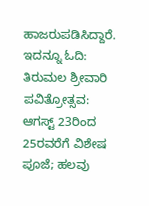ಹಾಜರುಪಡಿಸಿದ್ದಾರೆ.
ಇದನ್ನೂ ಓದಿ: ತಿರುಮಲ ಶ್ರೀವಾರಿ ಪವಿತ್ರೋತ್ಸವ: ಆಗಸ್ಟ್ 23ರಿಂದ 25ರವರೆಗೆ ವಿಶೇಷ ಪೂಜೆ; ಹಲವು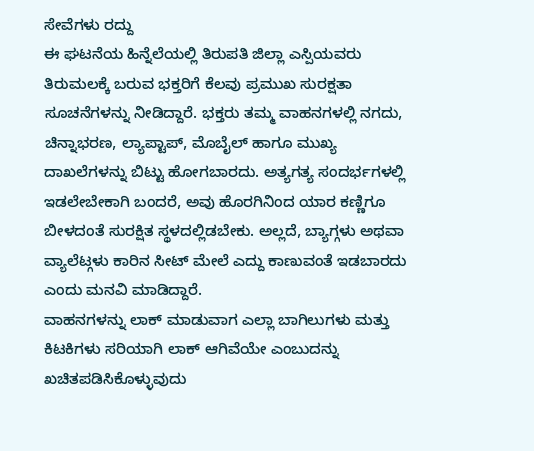ಸೇವೆಗಳು ರದ್ದು
ಈ ಘಟನೆಯ ಹಿನ್ನೆಲೆಯಲ್ಲಿ ತಿರುಪತಿ ಜಿಲ್ಲಾ ಎಸ್ಪಿಯವರು ತಿರುಮಲಕ್ಕೆ ಬರುವ ಭಕ್ತರಿಗೆ ಕೆಲವು ಪ್ರಮುಖ ಸುರಕ್ಷತಾ ಸೂಚನೆಗಳನ್ನು ನೀಡಿದ್ದಾರೆ. ಭಕ್ತರು ತಮ್ಮ ವಾಹನಗಳಲ್ಲಿ ನಗದು, ಚಿನ್ನಾಭರಣ, ಲ್ಯಾಪ್ಟಾಪ್, ಮೊಬೈಲ್ ಹಾಗೂ ಮುಖ್ಯ ದಾಖಲೆಗಳನ್ನು ಬಿಟ್ಟು ಹೋಗಬಾರದು. ಅತ್ಯಗತ್ಯ ಸಂದರ್ಭಗಳಲ್ಲಿ ಇಡಲೇಬೇಕಾಗಿ ಬಂದರೆ, ಅವು ಹೊರಗಿನಿಂದ ಯಾರ ಕಣ್ಣಿಗೂ ಬೀಳದಂತೆ ಸುರಕ್ಷಿತ ಸ್ಥಳದಲ್ಲಿಡಬೇಕು. ಅಲ್ಲದೆ, ಬ್ಯಾಗ್ಗಳು ಅಥವಾ ವ್ಯಾಲೆಟ್ಗಳು ಕಾರಿನ ಸೀಟ್ ಮೇಲೆ ಎದ್ದು ಕಾಣುವಂತೆ ಇಡಬಾರದು ಎಂದು ಮನವಿ ಮಾಡಿದ್ದಾರೆ.
ವಾಹನಗಳನ್ನು ಲಾಕ್ ಮಾಡುವಾಗ ಎಲ್ಲಾ ಬಾಗಿಲುಗಳು ಮತ್ತು ಕಿಟಕಿಗಳು ಸರಿಯಾಗಿ ಲಾಕ್ ಆಗಿವೆಯೇ ಎಂಬುದನ್ನು ಖಚಿತಪಡಿಸಿಕೊಳ್ಳುವುದು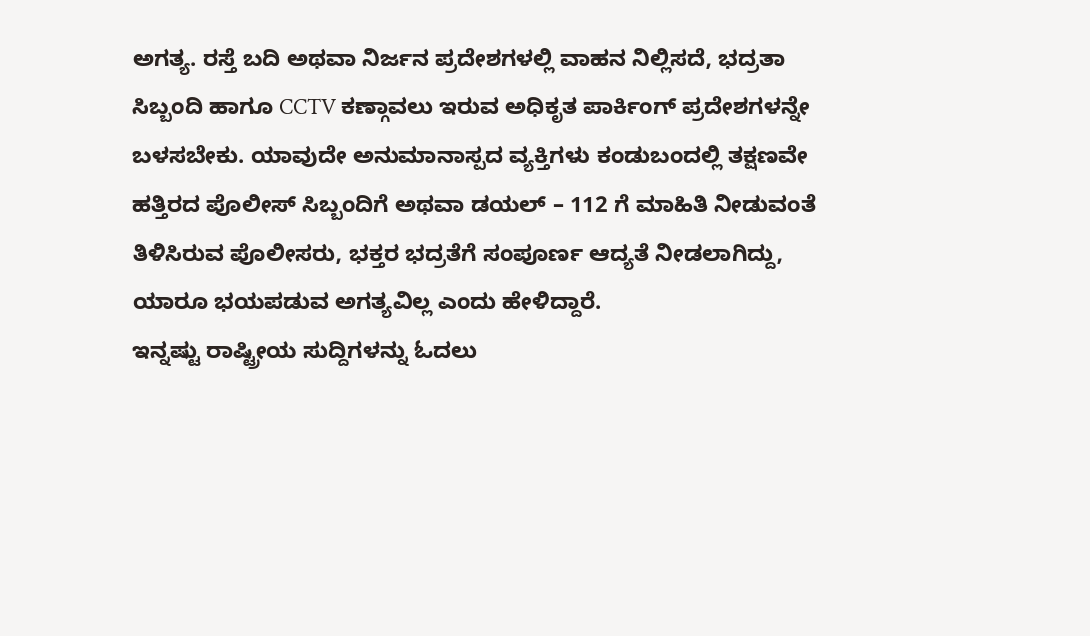ಅಗತ್ಯ. ರಸ್ತೆ ಬದಿ ಅಥವಾ ನಿರ್ಜನ ಪ್ರದೇಶಗಳಲ್ಲಿ ವಾಹನ ನಿಲ್ಲಿಸದೆ, ಭದ್ರತಾ ಸಿಬ್ಬಂದಿ ಹಾಗೂ CCTV ಕಣ್ಗಾವಲು ಇರುವ ಅಧಿಕೃತ ಪಾರ್ಕಿಂಗ್ ಪ್ರದೇಶಗಳನ್ನೇ ಬಳಸಬೇಕು. ಯಾವುದೇ ಅನುಮಾನಾಸ್ಪದ ವ್ಯಕ್ತಿಗಳು ಕಂಡುಬಂದಲ್ಲಿ ತಕ್ಷಣವೇ ಹತ್ತಿರದ ಪೊಲೀಸ್ ಸಿಬ್ಬಂದಿಗೆ ಅಥವಾ ಡಯಲ್ – 112 ಗೆ ಮಾಹಿತಿ ನೀಡುವಂತೆ ತಿಳಿಸಿರುವ ಪೊಲೀಸರು, ಭಕ್ತರ ಭದ್ರತೆಗೆ ಸಂಪೂರ್ಣ ಆದ್ಯತೆ ನೀಡಲಾಗಿದ್ದು, ಯಾರೂ ಭಯಪಡುವ ಅಗತ್ಯವಿಲ್ಲ ಎಂದು ಹೇಳಿದ್ದಾರೆ.
ಇನ್ನಷ್ಟು ರಾಷ್ಟ್ರೀಯ ಸುದ್ದಿಗಳನ್ನು ಓದಲು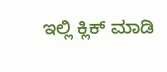ಇಲ್ಲಿ ಕ್ಲಿಕ್ ಮಾಡಿ